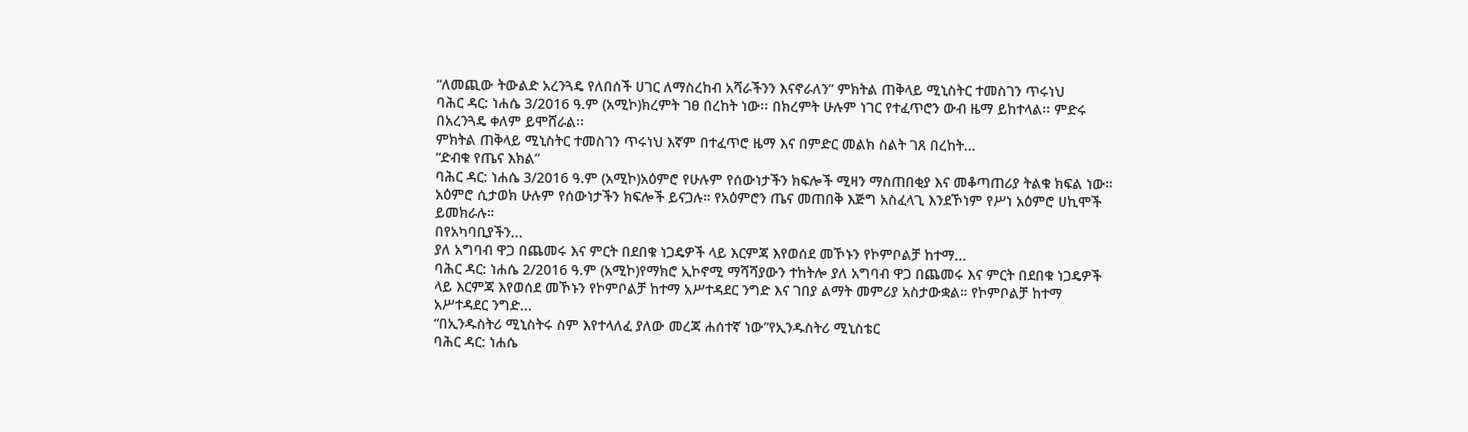“ለመጪው ትውልድ አረንጓዴ የለበሰች ሀገር ለማስረከብ አሻራችንን እናኖራለን” ምክትል ጠቅላይ ሚኒስትር ተመስገን ጥሩነህ
ባሕር ዳር: ነሐሴ 3/2016 ዓ.ም (አሚኮ)ክረምት ገፀ በረከት ነው፡፡ በክረምት ሁሉም ነገር የተፈጥሮን ውብ ዜማ ይከተላል፡፡ ምድሩ በአረንጓዴ ቀለም ይሞሸራል፡፡
ምክትል ጠቅላይ ሚኒስትር ተመስገን ጥሩነህ እኛም በተፈጥሮ ዜማ እና በምድር መልክ ስልት ገጸ በረከት...
“ድብቁ የጤና እክል”
ባሕር ዳር: ነሐሴ 3/2016 ዓ.ም (አሚኮ)አዕምሮ የሁሉም የሰውነታችን ክፍሎች ሚዛን ማስጠበቂያ እና መቆጣጠሪያ ትልቁ ክፍል ነው። አዕምሮ ሲታወክ ሁሉም የሰውነታችን ክፍሎች ይናጋሉ። የአዕምሮን ጤና መጠበቅ እጅግ አስፈላጊ እንደኾነም የሥነ አዕምሮ ሀኪሞች ይመክራሉ።
በየአካባቢያችን...
ያለ አግባብ ዋጋ በጨመሩ እና ምርት በደበቁ ነጋዴዎች ላይ እርምጃ እየወሰደ መኾኑን የኮምቦልቻ ከተማ...
ባሕር ዳር: ነሐሴ 2/2016 ዓ.ም (አሚኮ)የማክሮ ኢኮኖሚ ማሻሻያውን ተከትሎ ያለ አግባብ ዋጋ በጨመሩ እና ምርት በደበቁ ነጋዴዎች ላይ እርምጃ እየወሰደ መኾኑን የኮምቦልቻ ከተማ አሥተዳደር ንግድ እና ገበያ ልማት መምሪያ አስታውቋል። የኮምቦልቻ ከተማ አሥተዳደር ንግድ...
“በኢንዱስትሪ ሚኒስትሩ ስም እየተላለፈ ያለው መረጃ ሐሰተኛ ነው”የኢንዱስትሪ ሚኒስቴር
ባሕር ዳር: ነሐሴ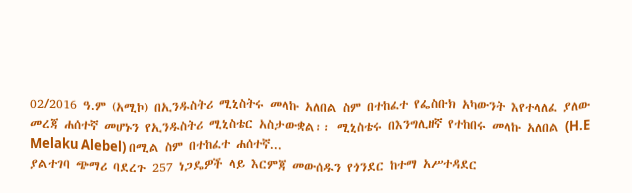02/2016 ዓ.ም (አሚኮ) በኢንዱስትሪ ሚኒስትሩ መላኩ አለበል ስም በተከፈተ የፌስቡክ አካውንት እየተላለፈ ያለው መረጃ ሐሰተኛ መሆኑን የኢንዱስትሪ ሚኒስቴር አስታውቋል፡፡ ሚኒስቴሩ በእንግሊዘኛ የተከበሩ መላኩ አለበል (H.E Melaku Alebel) በሚል ስም በተከፈተ ሐሰተኛ...
ያልተገባ ጭማሪ ባደረጉ 257 ነጋዴዎች ላይ እርምጃ መውሰዱን የጎንደር ከተማ አሥተዳደር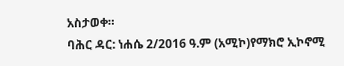አስታወቀ።
ባሕር ዳር: ነሐሴ 2/2016 ዓ.ም (አሚኮ)የማክሮ ኢኮኖሚ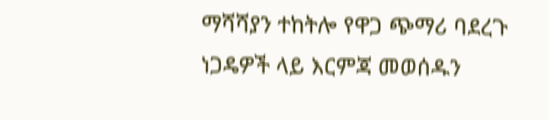ማሻሻያን ተከትሎ የዋጋ ጭማሪ ባደረጉ ነጋዴዎች ላይ እርምጃ መወሰዱን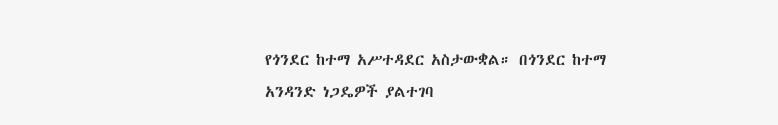የጎንደር ከተማ አሥተዳደር አስታውቋል። በጎንደር ከተማ አንዳንድ ነጋዴዎች ያልተገባ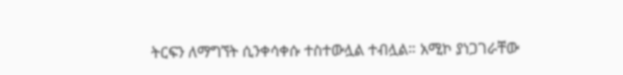ትርፍን ለማግኘት ሲንቀሳቀሱ ተስተውሏል ተብሏል። አሚኮ ያነጋገራቸው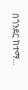በጎንደር ከተማ...